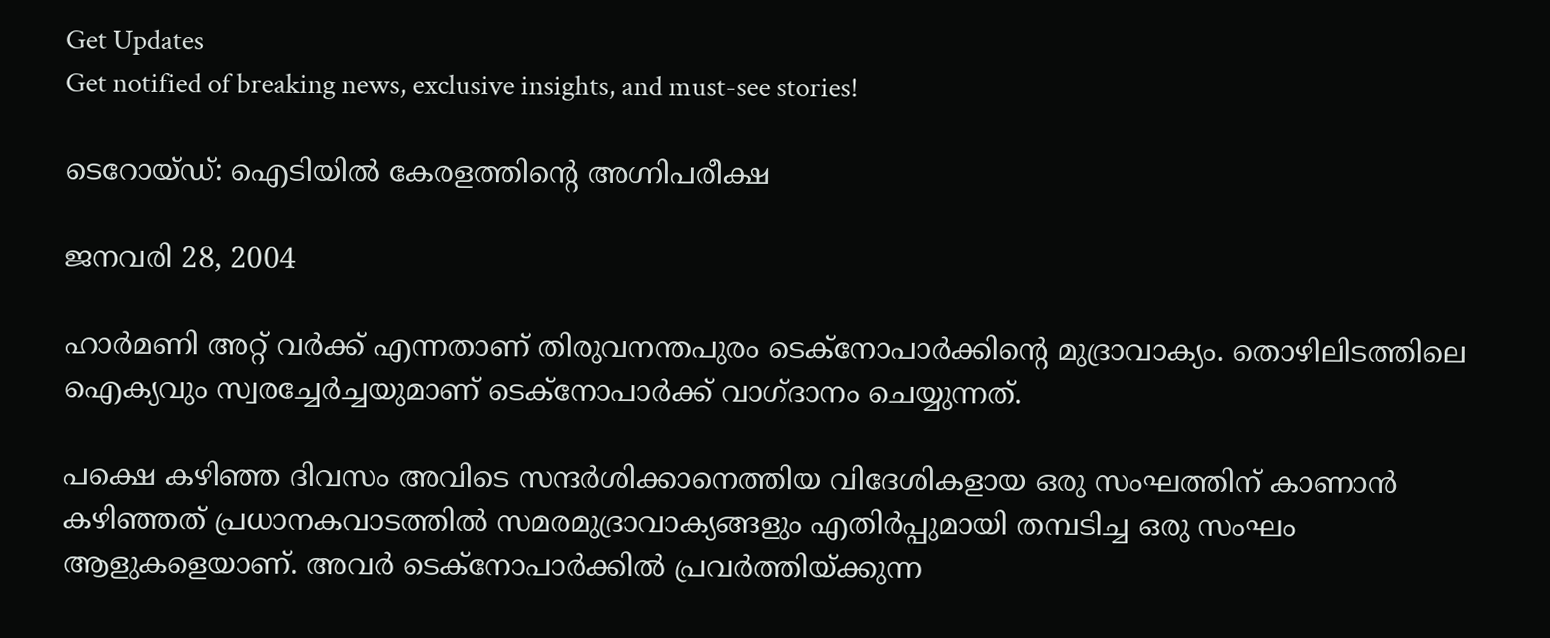Get Updates
Get notified of breaking news, exclusive insights, and must-see stories!

ടെറോയ്ഡ്: ഐടിയില്‍ കേരളത്തിന്റെ അഗ്നിപരീക്ഷ

ജനവരി 28, 2004

ഹാര്‍മണി അറ്റ് വര്‍ക്ക് എന്നതാണ് തിരുവനന്തപുരം ടെക്നോപാര്‍ക്കിന്റെ മുദ്രാവാക്യം. തൊഴിലിടത്തിലെ ഐക്യവും സ്വരച്ചേര്‍ച്ചയുമാണ് ടെക്നോപാര്‍ക്ക് വാഗ്ദാനം ചെയ്യുന്നത്.

പക്ഷെ കഴിഞ്ഞ ദിവസം അവിടെ സന്ദര്‍ശിക്കാനെത്തിയ വിദേശികളായ ഒരു സംഘത്തിന് കാണാന്‍ കഴിഞ്ഞത് പ്രധാനകവാടത്തില്‍ സമരമുദ്രാവാക്യങ്ങളും എതിര്‍പ്പുമായി തമ്പടിച്ച ഒരു സംഘം ആളുകളെയാണ്. അവര്‍ ടെക്നോപാര്‍ക്കില്‍ പ്രവര്‍ത്തിയ്ക്കുന്ന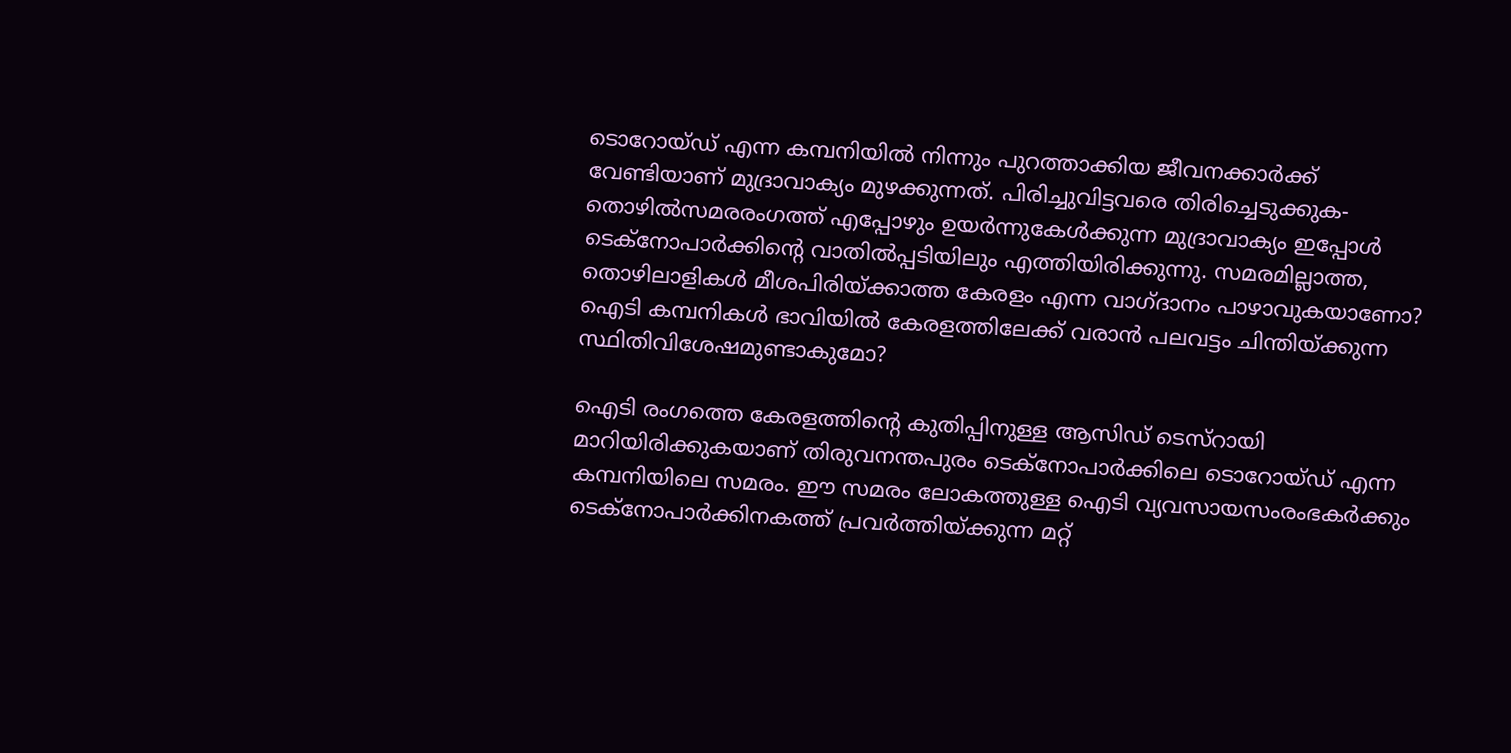ടൊറോയ്ഡ് എന്ന കമ്പനിയില്‍ നിന്നും പുറത്താക്കിയ ജീവനക്കാര്‍ക്ക് വേണ്ടിയാണ് മുദ്രാവാക്യം മുഴക്കുന്നത്. പിരിച്ചുവിട്ടവരെ തിരിച്ചെടുക്കുക- തൊഴില്‍സമരരംഗത്ത് എപ്പോഴും ഉയര്‍ന്നുകേള്‍ക്കുന്ന മുദ്രാവാക്യം ഇപ്പോള്‍ ടെക്നോപാര്‍ക്കിന്റെ വാതില്‍പ്പടിയിലും എത്തിയിരിക്കുന്നു. സമരമില്ലാത്ത, തൊഴിലാളികള്‍ മീശപിരിയ്ക്കാത്ത കേരളം എന്ന വാഗ്ദാനം പാഴാവുകയാണോ? ഐടി കമ്പനികള്‍ ഭാവിയില്‍ കേരളത്തിലേക്ക് വരാന്‍ പലവട്ടം ചിന്തിയ്ക്കുന്ന സ്ഥിതിവിശേഷമുണ്ടാകുമോ?

ഐടി രംഗത്തെ കേരളത്തിന്റെ കുതിപ്പിനുള്ള ആസിഡ് ടെസ്റായി മാറിയിരിക്കുകയാണ് തിരുവനന്തപുരം ടെക്നോപാര്‍ക്കിലെ ടൊറോയ്ഡ് എന്ന കമ്പനിയിലെ സമരം. ഈ സമരം ലോകത്തുള്ള ഐടി വ്യവസായസംരംഭകര്‍ക്കും ടെക്നോപാര്‍ക്കിനകത്ത് പ്രവര്‍ത്തിയ്ക്കുന്ന മറ്റ്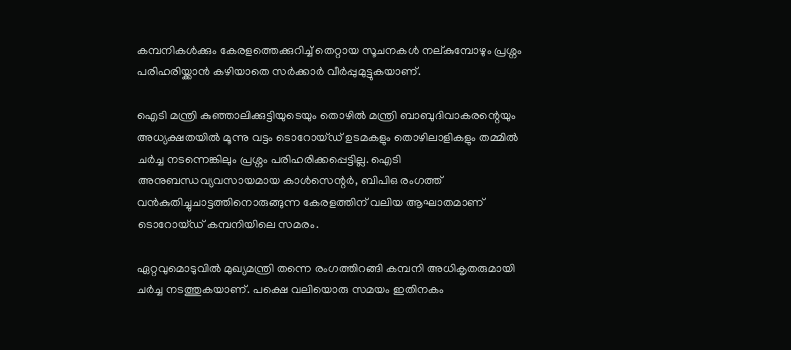കമ്പനികള്‍ക്കും കേരളത്തെക്കുറിച്ച് തെറ്റായ സൂചനകള്‍ നല്കുമ്പോഴും പ്രശ്നം പരിഹരിയ്ക്കാന്‍ കഴിയാതെ സര്‍ക്കാര്‍ വീര്‍പ്പുമുട്ടുകയാണ്.

ഐടി മന്ത്രി കുഞ്ഞാലിക്കുട്ടിയുടെയും തൊഴില്‍ മന്ത്രി ബാബുദിവാകരന്റെയും അധ്യക്ഷതയില്‍ മൂന്നു വട്ടം ടൊറോയ്ഡ് ഉടമകളും തൊഴിലാളികളും തമ്മില്‍ ചര്‍ച്ച നടന്നെങ്കിലും പ്രശ്നം പരിഹരിക്കപ്പെട്ടില്ല. ഐടി അനുബന്ധവ്യവസായമായ കാള്‍സെന്റര്‍, ബിപിഒ രംഗത്ത് വന്‍കുതിച്ചുചാട്ടത്തിനൊരുങ്ങുന്ന കേരളത്തിന് വലിയ ആഘാതമാണ് ടൊറോയ്ഡ് കമ്പനിയിലെ സമരം.

ഏറ്റവുമൊടുവില്‍ മുഖ്യമന്ത്രി തന്നെ രംഗത്തിറങ്ങി കമ്പനി അധികൃതരുമായി ചര്‍ച്ച നടത്തുകയാണ്. പക്ഷെ വലിയൊരു സമയം ഇതിനകം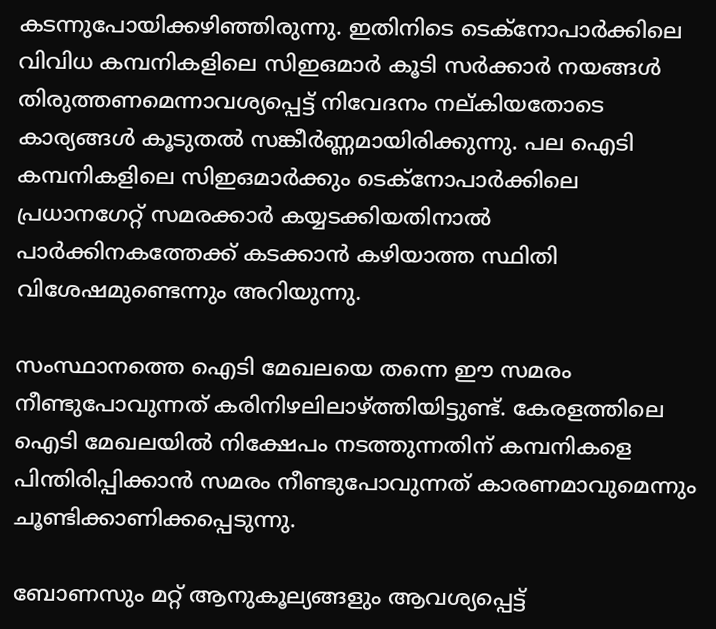കടന്നുപോയിക്കഴിഞ്ഞിരുന്നു. ഇതിനിടെ ടെക്നോപാര്‍ക്കിലെ വിവിധ കമ്പനികളിലെ സിഇഒമാര്‍ കൂടി സര്‍ക്കാര്‍ നയങ്ങള്‍ തിരുത്തണമെന്നാവശ്യപ്പെട്ട് നിവേദനം നല്കിയതോടെ കാര്യങ്ങള്‍ കൂടുതല്‍ സങ്കീര്‍ണ്ണമായിരിക്കുന്നു. പല ഐടി കമ്പനികളിലെ സിഇഒമാര്‍ക്കും ടെക്നോപാര്‍ക്കിലെ പ്രധാനഗേറ്റ് സമരക്കാര്‍ കയ്യടക്കിയതിനാല്‍ പാര്‍ക്കിനകത്തേക്ക് കടക്കാന്‍ കഴിയാത്ത സ്ഥിതി വിശേഷമുണ്ടെന്നും അറിയുന്നു.

സംസ്ഥാനത്തെ ഐടി മേഖലയെ തന്നെ ഈ സമരം നീണ്ടുപോവുന്നത് കരിനിഴലിലാഴ്ത്തിയിട്ടുണ്ട്. കേരളത്തിലെ ഐടി മേഖലയില്‍ നിക്ഷേപം നടത്തുന്നതിന് കമ്പനികളെ പിന്തിരിപ്പിക്കാന്‍ സമരം നീണ്ടുപോവുന്നത് കാരണമാവുമെന്നും ചൂണ്ടിക്കാണിക്കപ്പെടുന്നു.

ബോണസും മറ്റ് ആനുകൂല്യങ്ങളും ആവശ്യപ്പെട്ട്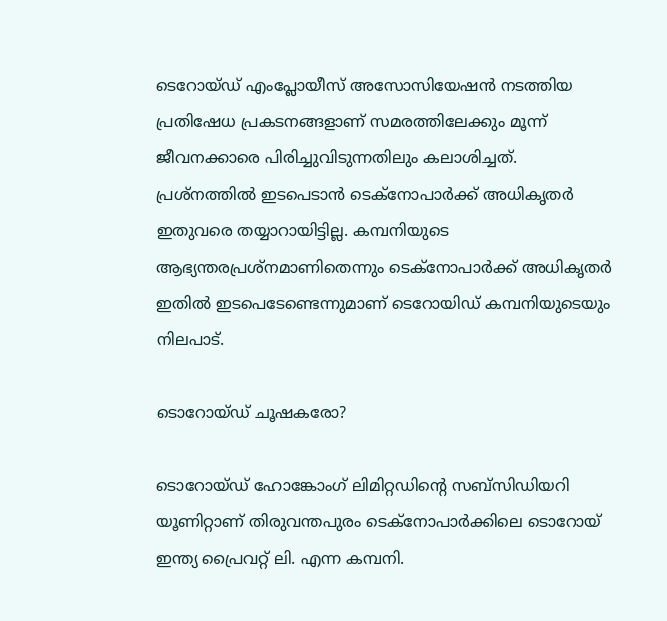ടെറോയ്ഡ് എംപ്ലോയീസ് അസോസിയേഷന്‍ നടത്തിയ പ്രതിഷേധ പ്രകടനങ്ങളാണ് സമരത്തിലേക്കും മൂന്ന് ജീവനക്കാരെ പിരിച്ചുവിടുന്നതിലും കലാശിച്ചത്. പ്രശ്നത്തില്‍ ഇടപെടാന്‍ ടെക്നോപാര്‍ക്ക് അധികൃതര്‍ ഇതുവരെ തയ്യാറായിട്ടില്ല. കമ്പനിയുടെ ആഭ്യന്തരപ്രശ്നമാണിതെന്നും ടെക്നോപാര്‍ക്ക് അധികൃതര്‍ ഇതില്‍ ഇടപെടേണ്ടെന്നുമാണ് ടെറോയിഡ് കമ്പനിയുടെയും നിലപാട്.

ടൊറോയ്ഡ് ചൂഷകരോ?

ടൊറോയ്ഡ് ഹോങ്കോംഗ് ലിമിറ്റഡിന്റെ സബ്സിഡിയറി യൂണിറ്റാണ് തിരുവന്തപുരം ടെക്നോപാര്‍ക്കിലെ ടൊറോയ് ഇന്ത്യ പ്രൈവറ്റ് ലി. എന്ന കമ്പനി.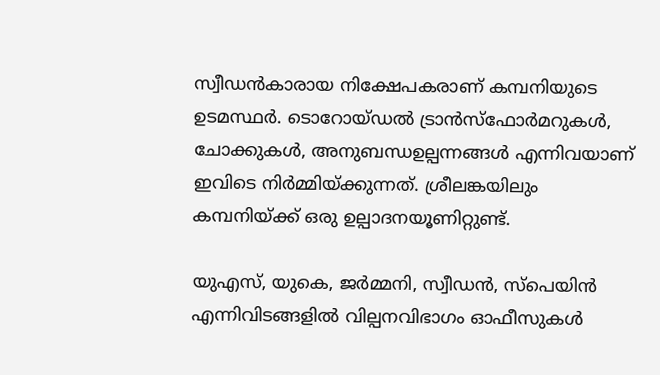സ്വീഡന്‍കാരായ നിക്ഷേപകരാണ് കമ്പനിയുടെ ഉടമസ്ഥര്‍. ടൊറോയ്ഡല്‍ ട്രാന്‍സ്ഫോര്‍മറുകള്‍, ചോക്കുകള്‍, അനുബന്ധഉല്പന്നങ്ങള്‍ എന്നിവയാണ് ഇവിടെ നിര്‍മ്മിയ്ക്കുന്നത്. ശ്രീലങ്കയിലും കമ്പനിയ്ക്ക് ഒരു ഉല്പാദനയൂണിറ്റുണ്ട്.

യുഎസ്, യുകെ, ജര്‍മ്മനി, സ്വീഡന്‍, സ്പെയിന്‍ എന്നിവിടങ്ങളില്‍ വില്പനവിഭാഗം ഓഫീസുകള്‍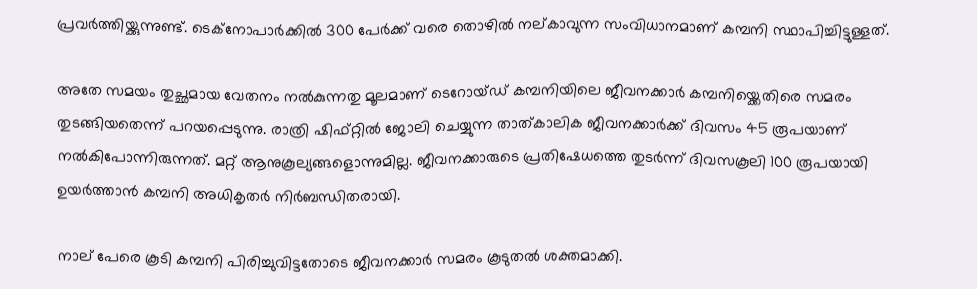പ്രവര്‍ത്തിയ്ക്കുന്നുണ്ട്. ടെക്നോപാര്‍ക്കില്‍ 300 പേര്‍ക്ക് വരെ തൊഴില്‍ നല്കാവുന്ന സംവിധാനമാണ് കമ്പനി സ്ഥാപിച്ചിട്ടുള്ളത്.

അതേ സമയം തുച്ഛമായ വേതനം നല്‍കുന്നതു മൂലമാണ് ടെറോയ്ഡ് കമ്പനിയിലെ ജീവനക്കാര്‍ കമ്പനിയ്ക്കെതിരെ സമരം തുടങ്ങിയതെന്ന് പറയപ്പെടുന്നു. രാത്രി ഷിഫ്റ്റില്‍ ജോലി ചെയ്യുന്ന താത്കാലിക ജീവനക്കാര്‍ക്ക് ദിവസം 45 രൂപയാണ് നല്‍കിപോന്നിരുന്നത്. മറ്റ് ആനുകൂല്യങ്ങളൊന്നുമില്ല. ജീവനക്കാരുടെ പ്രതിഷേധത്തെ തുടര്‍ന്ന് ദിവസകൂലി 100 രൂപയായി ഉയര്‍ത്താന്‍ കമ്പനി അധികൃതര്‍ നിര്‍ബന്ധിതരായി.

നാല് പേരെ കൂടി കമ്പനി പിരിച്ചുവിട്ടതോടെ ജീവനക്കാര്‍ സമരം കൂടുതല്‍ ശക്തമാക്കി.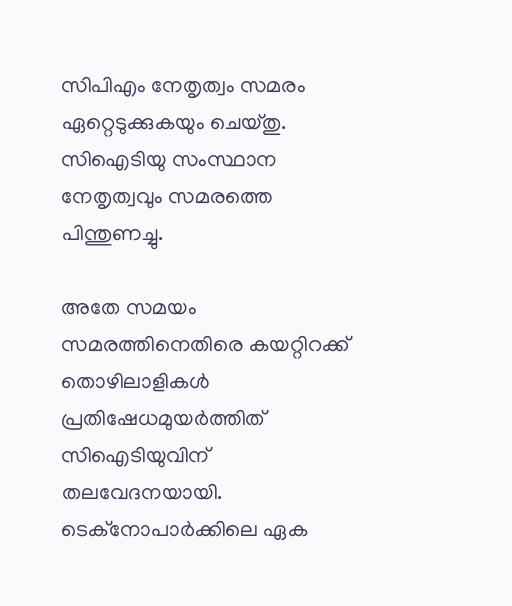സിപിഎം നേതൃത്വം സമരം ഏറ്റെടുക്കുകയും ചെയ്തു. സിഐടിയു സംസ്ഥാന നേതൃത്വവും സമരത്തെ പിന്തുണച്ചു.

അതേ സമയം സമരത്തിനെതിരെ കയറ്റിറക്ക് തൊഴിലാളികള്‍ പ്രതിഷേധമുയര്‍ത്തിത് സിഐടിയുവിന് തലവേദനയായി. ടെക്നോപാര്‍ക്കിലെ ഏക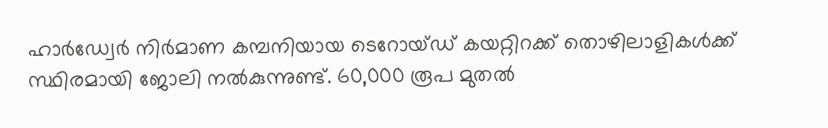ഹാര്‍ഡ്വേര്‍ നിര്‍മാണ കമ്പനിയായ ടെറോയ്ഡ് കയറ്റിറക്ക് തൊഴിലാളികള്‍ക്ക് സ്ഥിരമായി ജോലി നല്‍കുന്നുണ്ട്. 60,000 രൂപ മുതല്‍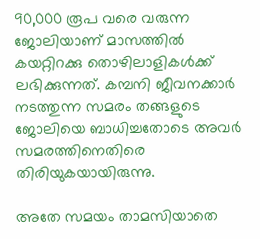90,000 രൂപ വരെ വരുന്ന ജോലിയാണ് മാസത്തില്‍ കയറ്റിറക്കു തൊഴിലാളികള്‍ക്ക് ലഭിക്കുന്നത്. കമ്പനി ജീവനക്കാര്‍ നടത്തുന്ന സമരം തങ്ങളുടെ ജോലിയെ ബാധിച്ചതോടെ അവര്‍ സമരത്തിനെതിരെ തിരിയുകയായിരുന്നു.

അതേ സമയം താമസിയാതെ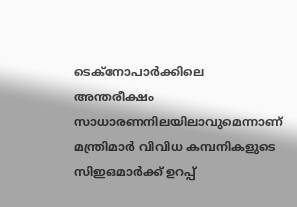ടെക്നോപാര്‍ക്കിലെ അന്തരീക്ഷം സാധാരണനിലയിലാവുമെന്നാണ് മന്ത്രിമാര്‍ വിവിധ കമ്പനികളുടെ സിഇഒമാര്‍ക്ക് ഉറപ്പ്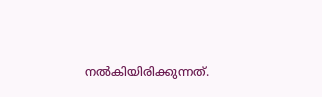നല്‍കിയിരിക്കുന്നത്.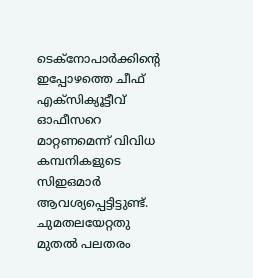ടെക്നോപാര്‍ക്കിന്റെ ഇപ്പോഴത്തെ ചീഫ് എക്സിക്യൂട്ടീവ് ഓഫീസറെ മാറ്റണമെന്ന് വിവിധ കമ്പനികളുടെ സിഇഒമാര്‍ ആവശ്യപ്പെട്ടിട്ടുണ്ട്. ചുമതലയേറ്റതു മുതല്‍ പലതരം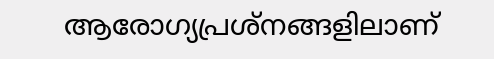ആരോഗ്യപ്രശ്നങ്ങളിലാണ്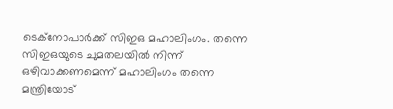ടെക്നോപാര്‍ക്ക് സിഇഒ മഹാലിംഗം. തന്നെ സിഇഒയുടെ ചുമതലയില്‍ നിന്ന് ഒഴിവാക്കണമെന്ന് മഹാലിംഗം തന്നെ മന്ത്രിയോട്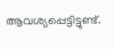ആവശ്യപ്പെട്ടിട്ടുണ്ട്.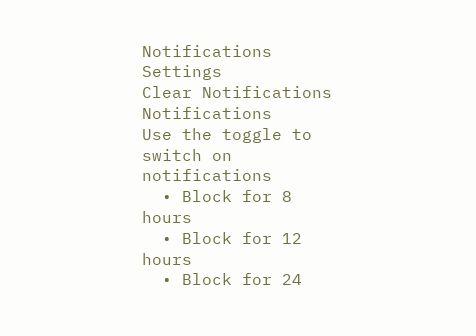Notifications
Settings
Clear Notifications
Notifications
Use the toggle to switch on notifications
  • Block for 8 hours
  • Block for 12 hours
  • Block for 24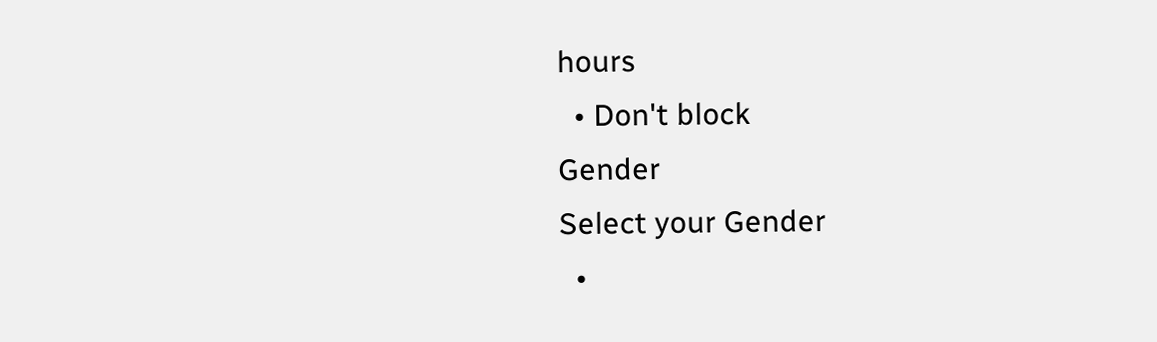hours
  • Don't block
Gender
Select your Gender
  •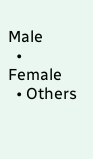Male
  • Female
  • Others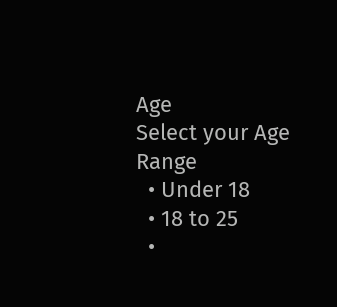Age
Select your Age Range
  • Under 18
  • 18 to 25
  •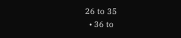26 to 35
  • 36 to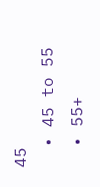45
  • 45 to 55
  • 55+